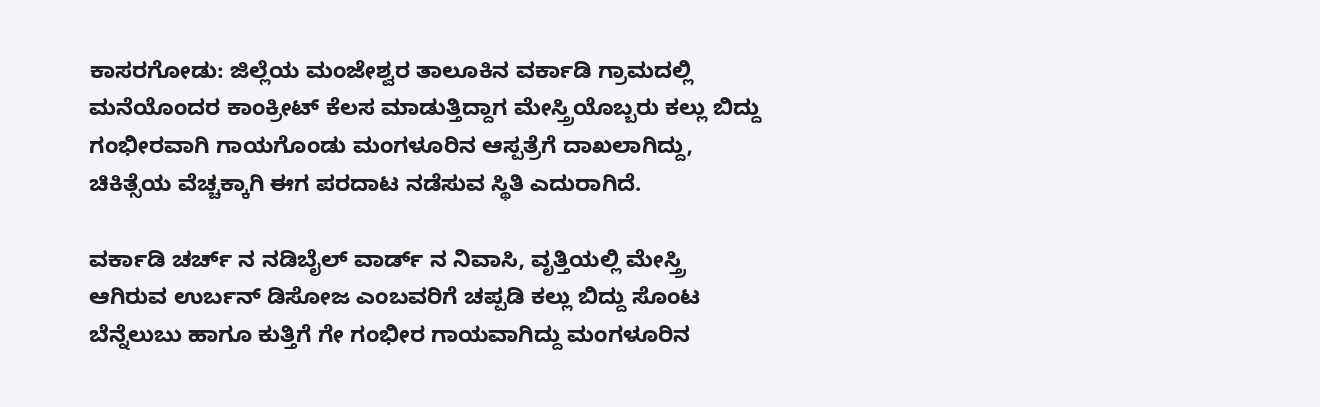ಕಾಸರಗೋಡು: ಜಿಲ್ಲೆಯ ಮಂಜೇಶ್ವರ ತಾಲೂಕಿನ ವರ್ಕಾಡಿ ಗ್ರಾಮದಲ್ಲಿ ಮನೆಯೊಂದರ ಕಾಂಕ್ರೀಟ್ ಕೆಲಸ ಮಾಡುತ್ತಿದ್ದಾಗ ಮೇಸ್ತ್ರಿಯೊಬ್ಬರು ಕಲ್ಲು ಬಿದ್ದು ಗಂಭೀರವಾಗಿ ಗಾಯಗೊಂಡು ಮಂಗಳೂರಿನ ಆಸ್ಪತ್ರೆಗೆ ದಾಖಲಾಗಿದ್ದು, ಚಿಕಿತ್ಸೆಯ ವೆಚ್ಚಕ್ಕಾಗಿ ಈಗ ಪರದಾಟ ನಡೆಸುವ ಸ್ಥಿತಿ ಎದುರಾಗಿದೆ.

ವರ್ಕಾಡಿ ಚರ್ಚ್ ನ ನಡಿಬೈಲ್ ವಾರ್ಡ್ ನ ನಿವಾಸಿ, ವೃತ್ತಿಯಲ್ಲಿ ಮೇಸ್ತ್ರಿ ಆಗಿರುವ ಉರ್ಬನ್ ಡಿಸೋಜ ಎಂಬವರಿಗೆ ಚಪ್ಪಡಿ ಕಲ್ಲು ಬಿದ್ದು ಸೊಂಟ ಬೆನ್ನೆಲುಬು ಹಾಗೂ ಕುತ್ತಿಗೆ ಗೇ ಗಂಭೀರ ಗಾಯವಾಗಿದ್ದು ಮಂಗಳೂರಿನ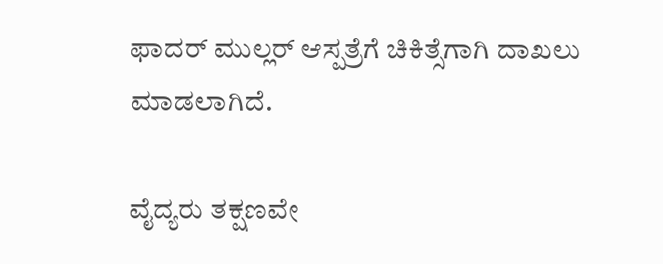ಫಾದರ್ ಮುಲ್ಲರ್ ಆಸ್ಪತ್ರೆಗೆ ಚಿಕಿತ್ಸೆಗಾಗಿ ದಾಖಲು ಮಾಡಲಾಗಿದೆ.

ವೈದ್ಯರು ತಕ್ಷಣವೇ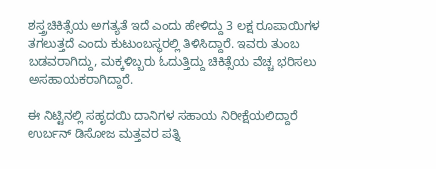ಶಸ್ತ್ರಚಿಕಿತ್ಸೆಯ ಅಗತ್ಯತೆ ಇದೆ ಎಂದು ಹೇಳಿದ್ದು 3 ಲಕ್ಷ ರೂಪಾಯಿಗಳ ತಗಲುತ್ತದೆ ಎಂದು ಕುಟುಂಬಸ್ಥರಲ್ಲಿ ತಿಳಿಸಿದ್ದಾರೆ. ಇವರು ತುಂಬ ಬಡವರಾಗಿದ್ದು, ಮಕ್ಕಳಿಬ್ಬರು ಓದುತ್ತಿದ್ದು ಚಿಕಿತ್ಸೆಯ ವೆಚ್ಚ ಭರಿಸಲು ಅಸಹಾಯಕರಾಗಿದ್ದಾರೆ.

ಈ ನಿಟ್ಟಿನಲ್ಲಿ ಸಹೃದಯಿ ದಾನಿಗಳ ಸಹಾಯ ನಿರೀಕ್ಷೆಯಲಿದ್ದಾರೆ ಉರ್ಬನ್ ಡಿಸೋಜ ಮತ್ತವರ ಪತ್ನಿ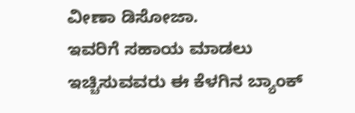ವೀಣಾ ಡಿಸೋಜಾ.
ಇವರಿಗೆ ಸಹಾಯ ಮಾಡಲು ಇಚ್ಚಿಸುವವರು ಈ ಕೆಳಗಿನ ಬ್ಯಾಂಕ್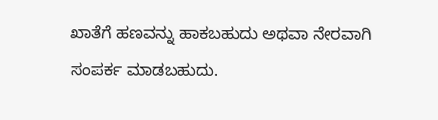ಖಾತೆಗೆ ಹಣವನ್ನು ಹಾಕಬಹುದು ಅಥವಾ ನೇರವಾಗಿ ಸಂಪರ್ಕ ಮಾಡಬಹುದು.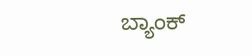ಬ್ಯಾಂಕ್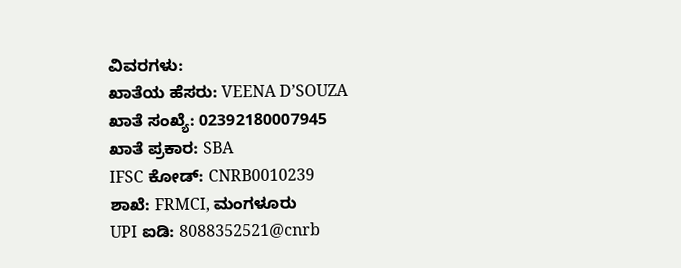ವಿವರಗಳು:
ಖಾತೆಯ ಹೆಸರು: VEENA D’SOUZA
ಖಾತೆ ಸಂಖ್ಯೆ: 02392180007945
ಖಾತೆ ಪ್ರಕಾರ: SBA
IFSC ಕೋಡ್: CNRB0010239
ಶಾಖೆ: FRMCI, ಮಂಗಳೂರು
UPI ಐಡಿ: 8088352521@cnrb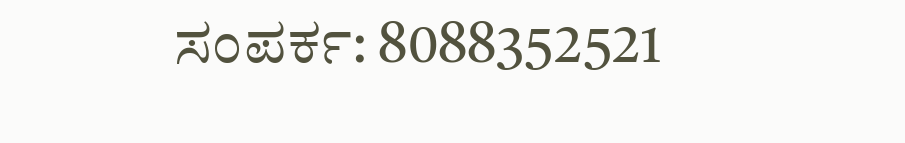ಸಂಪರ್ಕ: 8088352521